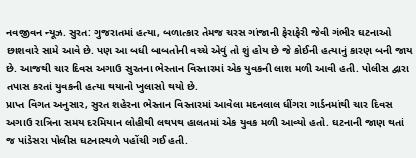નવજીવન ન્યૂઝ. સુરત: ગુજરાતમાં હત્યા, બળાત્કાર તેમજ ચરસ ગાંજાની ફેરાફેરી જેવી ગંભીર ઘટનાઓ છાશવારે સામે આવે છે. પણ આ બધી બાબતોની વચ્ચે એવું તો શું હોય છે જે કોઈની હત્યાનું કારણ બની જાય છે. આજથી ચાર દિવસ અગાઉ સુરતના ભેસ્તાન વિસ્તારમાં એક યુવકની લાશ મળી આવી હતી. પોલીસ દ્વારા તપાસ કરતાં યુવકની હત્યા થયાનો ખુલાસો થયો છે.
પ્રાપ્ત વિગત અનુસાર, સુરત શહેરના ભેસ્તાન વિસ્તારમાં આવેલા મદનલાલ ધીંગરા ગાર્ડનમાંથી ચાર દિવસ અગાઉ રાત્રિના સમય દરમિયાન લોહીથી લથપથ હાલતમાં એક યુવક મળી આવ્યો હતો. ઘટનાની જાણ થતાં જ પાંડેસરા પોલીસ ઘટનાસ્થળે પહોંચી ગઈ હતી.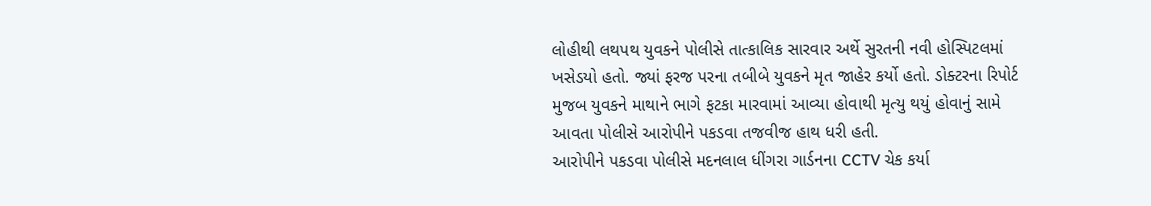લોહીથી લથપથ યુવકને પોલીસે તાત્કાલિક સારવાર અર્થે સુરતની નવી હોસ્પિટલમાં ખસેડયો હતો. જ્યાં ફરજ પરના તબીબે યુવકને મૃત જાહેર કર્યો હતો. ડોક્ટરના રિપોર્ટ મુજબ યુવકને માથાને ભાગે ફટકા મારવામાં આવ્યા હોવાથી મૃત્યુ થયું હોવાનું સામે આવતા પોલીસે આરોપીને પકડવા તજવીજ હાથ ધરી હતી.
આરોપીને પકડવા પોલીસે મદનલાલ ધીંગરા ગાર્ડનના CCTV ચેક કર્યા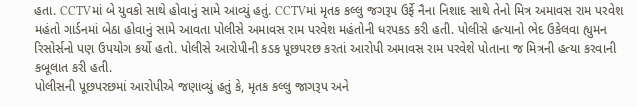હતા. CCTVમાં બે યુવકો સાથે હોવાનું સામે આવ્યું હતું. CCTVમાં મૃતક કલ્લુ જગરૂપ ઉર્ફે નૈના નિશાદ સાથે તેનો મિત્ર અમાવસ રામ પરવેશ મહંતો ગાર્ડનમાં બેઠા હોવાનું સામે આવતા પોલીસે અમાવસ રામ પરવેશ મહંતોની ધરપકડ કરી હતી. પોલીસે હત્યાનો ભેદ ઉકેલવા હ્યુમન રિસોર્સનો પણ ઉપયોગ કર્યો હતો. પોલીસે આરોપીની કડક પૂછપરછ કરતાં આરોપી અમાવસ રામ પરવેશે પોતાના જ મિત્રની હત્યા કરવાની કબૂલાત કરી હતી.
પોલીસની પૂછપરછમાં આરોપીએ જણાવ્યું હતું કે, મૃતક કલ્લુ જાગરૂપ અને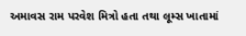અમાવસ રામ પરવેશ મિત્રો હતા તથા લૂમ્સ ખાતામાં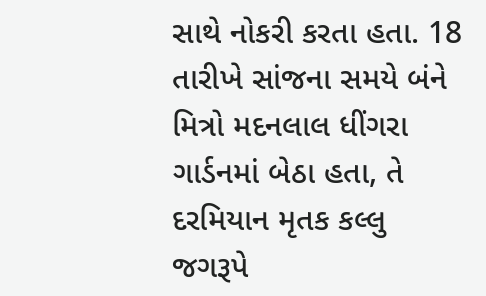સાથે નોકરી કરતા હતા. 18 તારીખે સાંજના સમયે બંને મિત્રો મદનલાલ ધીંગરા ગાર્ડનમાં બેઠા હતા, તે દરમિયાન મૃતક કલ્લુ જગરૂપે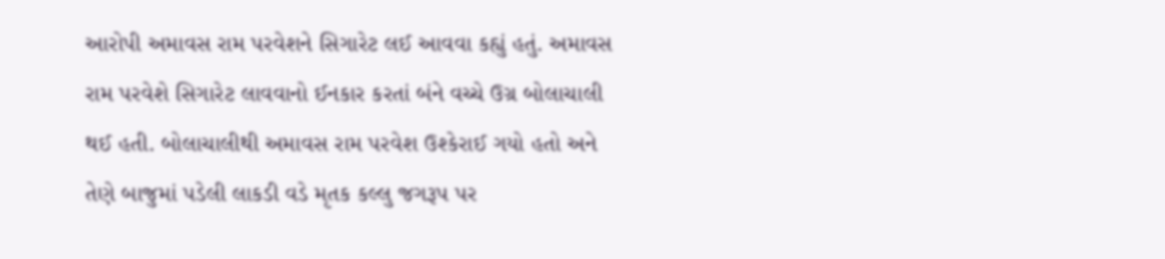આરોપી અમાવસ રામ પરવેશને સિગારેટ લઈ આવવા કહ્યું હતું. અમાવસ રામ પરવેશે સિગારેટ લાવવાનો ઈનકાર કરતાં બંને વચ્ચે ઉગ્ર બોલાચાલી થઈ હતી. બોલાચાલીથી અમાવસ રામ પરવેશ ઉશ્કેરાઈ ગયો હતો અને તેણે બાજુમાં પડેલી લાકડી વડે મૃતક કલ્લુ જગરૂપ પર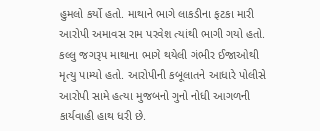હુમલો કર્યો હતો. માથાને ભાગે લાકડીના ફટકા મારી આરોપી અમાવસ રામ પરવેશ ત્યાંથી ભાગી ગયો હતો. કલ્લુ જગરૂપ માથાના ભાગે થયેલી ગંભીર ઈજાઓથી મૃત્યુ પામ્યો હતો. આરોપીની કબૂલાતને આધારે પોલીસે આરોપી સામે હત્યા મુજબનો ગુનો નોધી આગળની કાર્યવાહી હાથ ધરી છે.